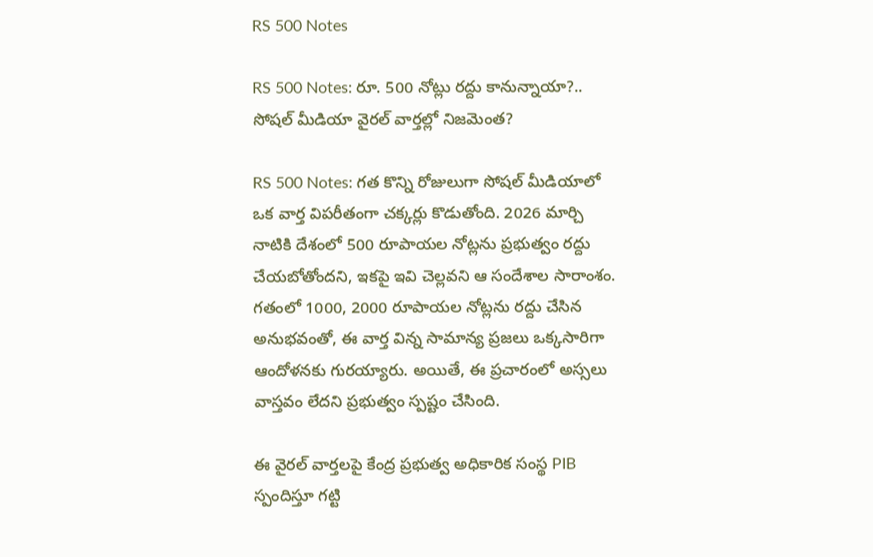RS 500 Notes

RS 500 Notes: రూ. 500 నోట్లు రద్దు కానున్నాయా?.. సోషల్ మీడియా వైరల్ వార్తల్లో నిజమెంత?

RS 500 Notes: గత కొన్ని రోజులుగా సోషల్ మీడియాలో ఒక వార్త విపరీతంగా చక్కర్లు కొడుతోంది. 2026 మార్చి నాటికి దేశంలో 500 రూపాయల నోట్లను ప్రభుత్వం రద్దు చేయబోతోందని, ఇకపై ఇవి చెల్లవని ఆ సందేశాల సారాంశం. గతంలో 1000, 2000 రూపాయల నోట్లను రద్దు చేసిన అనుభవంతో, ఈ వార్త విన్న సామాన్య ప్రజలు ఒక్కసారిగా ఆందోళనకు గురయ్యారు. అయితే, ఈ ప్రచారంలో అస్సలు వాస్తవం లేదని ప్రభుత్వం స్పష్టం చేసింది.

ఈ వైరల్ వార్తలపై కేంద్ర ప్రభుత్వ అధికారిక సంస్థ PIB స్పందిస్తూ గట్టి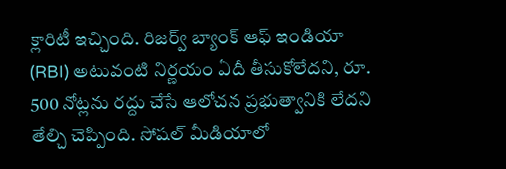క్లారిటీ ఇచ్చింది. రిజర్వ్ బ్యాంక్ ఆఫ్ ఇండియా (RBI) అటువంటి నిర్ణయం ఏదీ తీసుకోలేదని, రూ. 500 నోట్లను రద్దు చేసే ఆలోచన ప్రభుత్వానికి లేదని తేల్చి చెప్పింది. సోషల్ మీడియాలో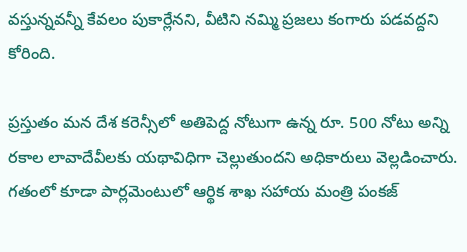వస్తున్నవన్నీ కేవలం పుకార్లేనని, వీటిని నమ్మి ప్రజలు కంగారు పడవద్దని కోరింది.

ప్రస్తుతం మన దేశ కరెన్సీలో అతిపెద్ద నోటుగా ఉన్న రూ. 500 నోటు అన్ని రకాల లావాదేవీలకు యథావిధిగా చెల్లుతుందని అధికారులు వెల్లడించారు. గతంలో కూడా పార్లమెంటులో ఆర్థిక శాఖ సహాయ మంత్రి పంకజ్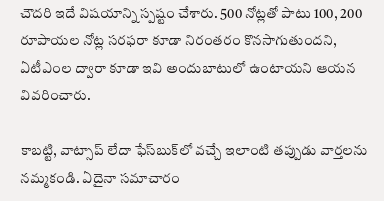చౌదరి ఇదే విషయాన్ని స్పష్టం చేశారు. 500 నోట్లతో పాటు 100, 200 రూపాయల నోట్ల సరఫరా కూడా నిరంతరం కొనసాగుతుందని, ఏటీఎంల ద్వారా కూడా ఇవి అందుబాటులో ఉంటాయని ఆయన వివరించారు.

కాబట్టి, వాట్సాప్ లేదా ఫేస్‌బుక్‌లో వచ్చే ఇలాంటి తప్పుడు వార్తలను నమ్మకండి. ఏదైనా సమాచారం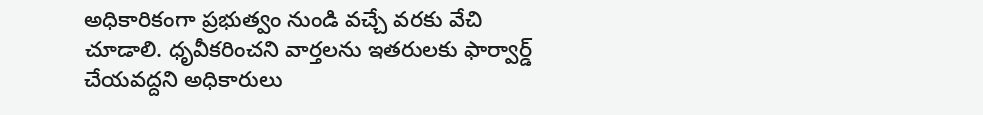అధికారికంగా ప్రభుత్వం నుండి వచ్చే వరకు వేచి చూడాలి. ధృవీకరించని వార్తలను ఇతరులకు ఫార్వార్డ్ చేయవద్దని అధికారులు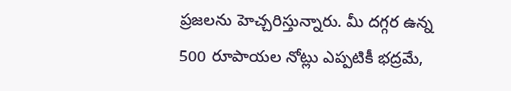ప్రజలను హెచ్చరిస్తున్నారు. మీ దగ్గర ఉన్న 500 రూపాయల నోట్లు ఎప్పటికీ భద్రమే,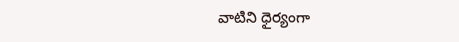వాటిని ధైర్యంగా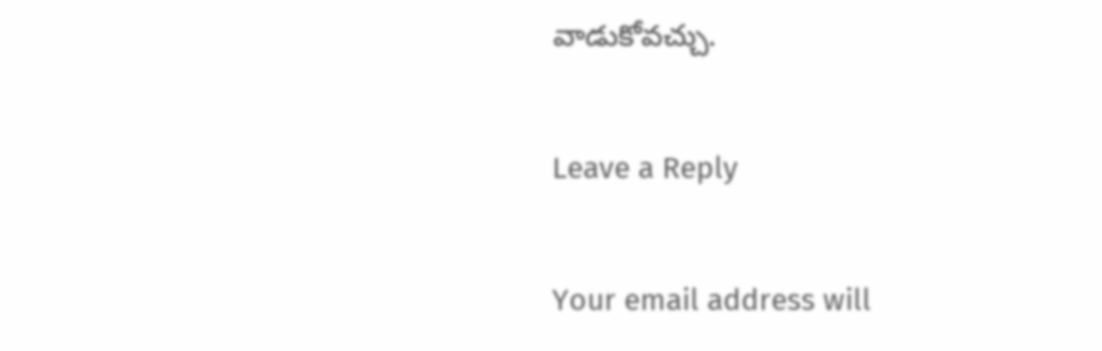వాడుకోవచ్చు.

Leave a Reply

Your email address will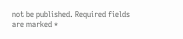not be published. Required fields are marked *